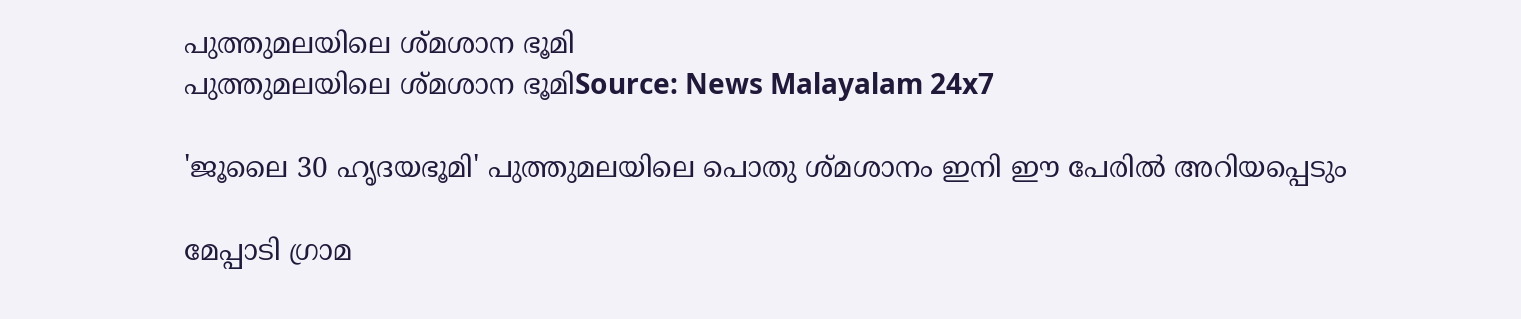പുത്തുമലയിലെ ശ്മശാന ഭൂമി
പുത്തുമലയിലെ ശ്മശാന ഭൂമിSource: News Malayalam 24x7

'ജൂലൈ 30 ഹൃദയഭൂമി' പുത്തുമലയിലെ പൊതു ശ്മശാനം ഇനി ഈ പേരിൽ അറിയപ്പെടും

മേപ്പാടി ഗ്രാമ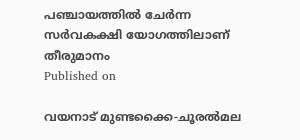പഞ്ചായത്തിൽ ചേർന്ന സർവകക്ഷി യോഗത്തിലാണ് തീരുമാനം
Published on

വയനാട് മുണ്ടക്കൈ-ചൂരല്‍മല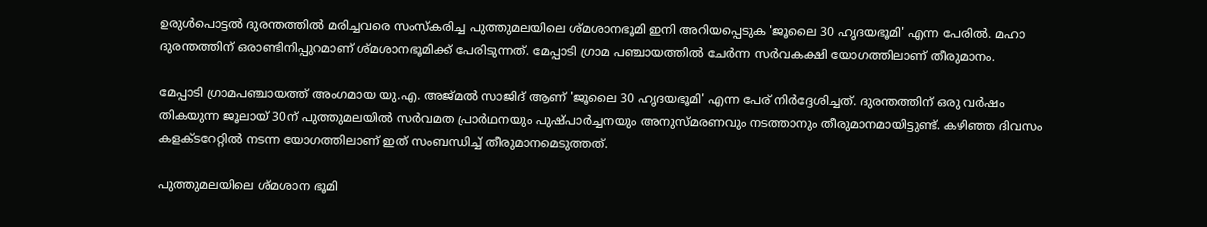ഉരുള്‍പൊട്ടല്‍ ദുരന്തത്തില്‍ മരിച്ചവരെ സംസ്‌കരിച്ച പുത്തുമലയിലെ ശ്മശാനഭൂമി ഇനി അറിയപ്പെടുക 'ജൂലൈ 30 ഹൃദയഭൂമി' എന്ന പേരില്‍. മഹാ ദുരന്തത്തിന് ഒരാണ്ടിനിപ്പുറമാണ് ശ്മശാനഭൂമിക്ക് പേരിടുന്നത്. മേപ്പാടി ഗ്രാമ പഞ്ചായത്തിൽ ചേർന്ന സർവകക്ഷി യോഗത്തിലാണ് തീരുമാനം.

മേപ്പാടി ഗ്രാമപഞ്ചായത്ത് അംഗമായ യു.എ. അജ്‌മൽ സാജിദ് ആണ് 'ജൂലൈ 30 ഹൃദയഭൂമി' എന്ന പേര് നിർദ്ദേശിച്ചത്. ദുരന്തത്തിന് ഒരു വര്‍ഷം തികയുന്ന ജൂലായ് 30ന് പുത്തുമലയില്‍ സര്‍വമത പ്രാര്‍ഥനയും പുഷ്പാര്‍ച്ചനയും അനുസ്മരണവും നടത്താനും തീരുമാനമായിട്ടുണ്ട്. കഴിഞ്ഞ ദിവസം കളക്ടറേറ്റില്‍ നടന്ന യോഗത്തിലാണ് ഇത് സംബന്ധിച്ച് തീരുമാനമെടുത്തത്.

പുത്തുമലയിലെ ശ്മശാന ഭൂമി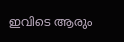ഇവിടെ ആരും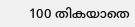100 തികയാതെ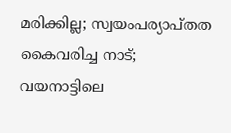മരിക്കില്ല; സ്വയംപര്യാപ്തത കൈവരിച്ച നാട്; വയനാട്ടിലെ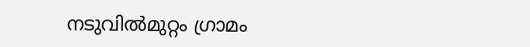നടുവില്‍മുറ്റം ഗ്രാമം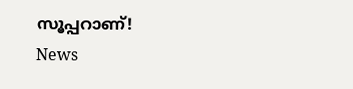സൂപ്പറാണ്!
News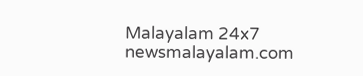Malayalam 24x7
newsmalayalam.com